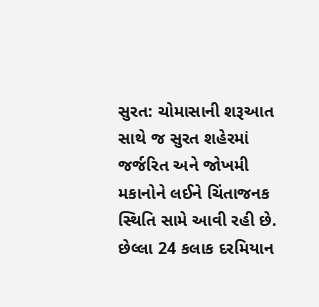સુરત: ચોમાસાની શરૂઆત સાથે જ સુરત શહેરમાં જર્જરિત અને જોખમી મકાનોને લઈને ચિંતાજનક સ્થિતિ સામે આવી રહી છે. છેલ્લા 24 કલાક દરમિયાન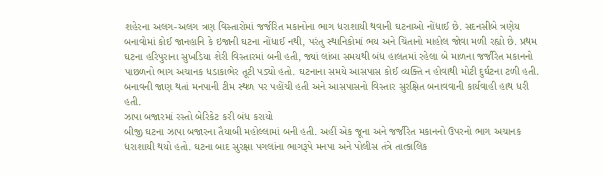શહેરના અલગ-અલગ ત્રણ વિસ્તારોમાં જર્જરિત મકાનોના ભાગ ધરાશાયી થવાની ઘટનાઓ નોંધાઈ છે. સદનસીબે ત્રણેય બનાવોમાં કોઈ જાનહાનિ કે ઇજાની ઘટના નોંધાઈ નથી, પરંતુ સ્થાનિકોમાં ભય અને ચિંતાનો માહોલ જોવા મળી રહ્યો છે. પ્રથમ ઘટના હરિપુરાના સુખડિયા શેરી વિસ્તારમાં બની હતી, જ્યાં લાંબા સમયથી બંધ હાલતમાં રહેલા બે માળના જર્જરિત મકાનનો પાછળનો ભાગ અચાનક ધડાકાભેર તૂટી પડ્યો હતો. ઘટનાના સમયે આસપાસ કોઈ વ્યક્તિ ન હોવાથી મોટી દુર્ઘટના ટળી હતી. બનાવની જાણ થતાં મનપાની ટીમ સ્થળ પર પહોંચી હતી અને આસપાસનો વિસ્તાર સુરક્ષિત બનાવવાની કાર્યવાહી હાથ ધરી હતી.
ઝાપા બજારમાં રસ્તો બેરિકેટ કરી બંધ કરાયો
બીજી ઘટના ઝાપા બજારના તૈયાબી મહોલ્લામાં બની હતી. અહીં એક જૂના અને જર્જરિત મકાનનો ઉપરનો ભાગ અચાનક ધરાશાયી થયો હતો. ઘટના બાદ સુરક્ષા પગલાંના ભાગરૂપે મનપા અને પોલીસ તંત્રે તાત્કાલિક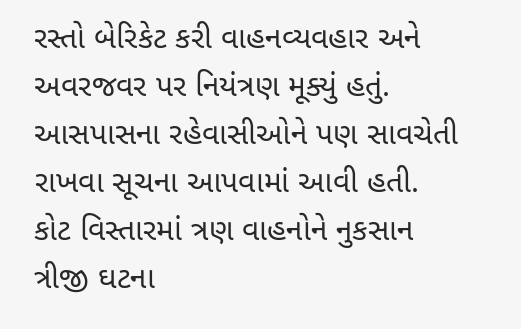રસ્તો બેરિકેટ કરી વાહનવ્યવહાર અને અવરજવર પર નિયંત્રણ મૂક્યું હતું. આસપાસના રહેવાસીઓને પણ સાવચેતી રાખવા સૂચના આપવામાં આવી હતી.
કોટ વિસ્તારમાં ત્રણ વાહનોને નુકસાન
ત્રીજી ઘટના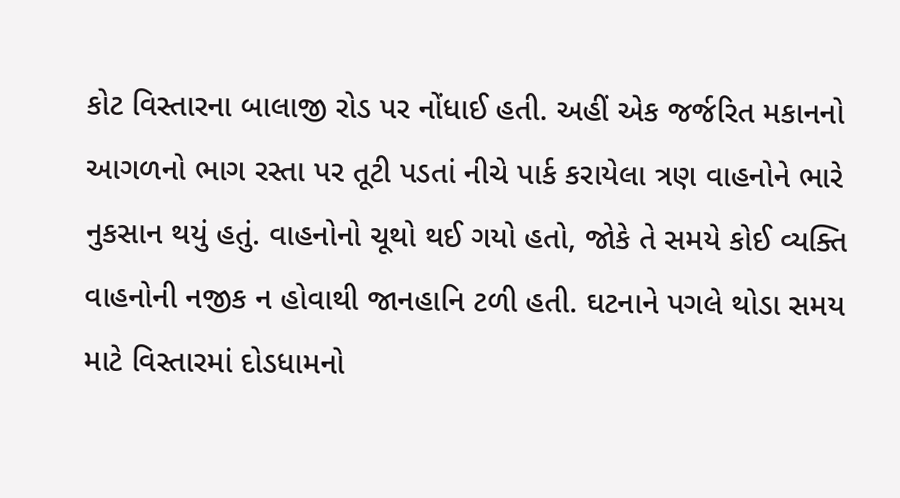કોટ વિસ્તારના બાલાજી રોડ પર નોંધાઈ હતી. અહીં એક જર્જરિત મકાનનો આગળનો ભાગ રસ્તા પર તૂટી પડતાં નીચે પાર્ક કરાયેલા ત્રણ વાહનોને ભારે નુકસાન થયું હતું. વાહનોનો ચૂથો થઈ ગયો હતો, જોકે તે સમયે કોઈ વ્યક્તિ વાહનોની નજીક ન હોવાથી જાનહાનિ ટળી હતી. ઘટનાને પગલે થોડા સમય માટે વિસ્તારમાં દોડધામનો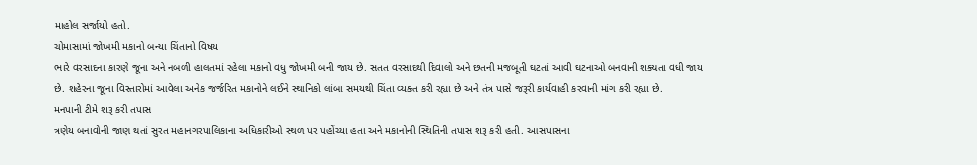માહોલ સર્જાયો હતો.
ચોમાસામાં જોખમી મકાનો બન્યા ચિંતાનો વિષય
ભારે વરસાદના કારણે જૂના અને નબળી હાલતમાં રહેલા મકાનો વધુ જોખમી બની જાય છે. સતત વરસાદથી દિવાલો અને છતની મજબૂતી ઘટતાં આવી ઘટનાઓ બનવાની શક્યતા વધી જાય છે. શહેરના જૂના વિસ્તારોમાં આવેલા અનેક જર્જરિત મકાનોને લઈને સ્થાનિકો લાંબા સમયથી ચિંતા વ્યક્ત કરી રહ્યા છે અને તંત્ર પાસે જરૂરી કાર્યવાહી કરવાની માંગ કરી રહ્યા છે.
મનપાની ટીમે શરૂ કરી તપાસ
ત્રણેય બનાવોની જાણ થતાં સુરત મહાનગરપાલિકાના અધિકારીઓ સ્થળ પર પહોંચ્યા હતા અને મકાનોની સ્થિતિની તપાસ શરૂ કરી હતી. આસપાસના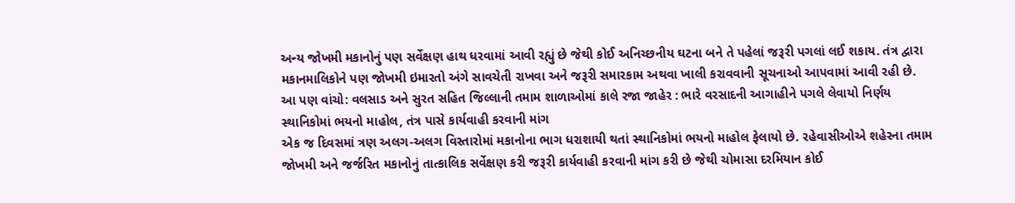અન્ય જોખમી મકાનોનું પણ સર્વેક્ષણ હાથ ધરવામાં આવી રહ્યું છે જેથી કોઈ અનિચ્છનીય ઘટના બને તે પહેલાં જરૂરી પગલાં લઈ શકાય. તંત્ર દ્વારા મકાનમાલિકોને પણ જોખમી ઇમારતો અંગે સાવચેતી રાખવા અને જરૂરી સમારકામ અથવા ખાલી કરાવવાની સૂચનાઓ આપવામાં આવી રહી છે.
આ પણ વાંચો: વલસાડ અને સુરત સહિત જિલ્લાની તમામ શાળાઓમાં કાલે રજા જાહેર : ભારે વરસાદની આગાહીને પગલે લેવાયો નિર્ણય
સ્થાનિકોમાં ભયનો માહોલ, તંત્ર પાસે કાર્યવાહી કરવાની માંગ
એક જ દિવસમાં ત્રણ અલગ-અલગ વિસ્તારોમાં મકાનોના ભાગ ધરાશાયી થતાં સ્થાનિકોમાં ભયનો માહોલ ફેલાયો છે. રહેવાસીઓએ શહેરના તમામ જોખમી અને જર્જરિત મકાનોનું તાત્કાલિક સર્વેક્ષણ કરી જરૂરી કાર્યવાહી કરવાની માંગ કરી છે જેથી ચોમાસા દરમિયાન કોઈ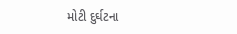મોટી દુર્ઘટના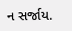ન સર્જાય.